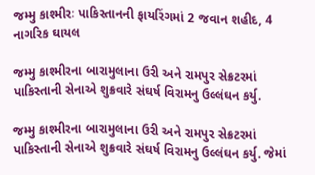જમ્મુ કાશ્મીરઃ પાકિસ્તાનની ફાયરિંગમાં 2 જવાન શહીદ, 4 નાગરિક ઘાયલ

જમ્મુ કાશ્મીરના બારામુલાના ઉરી અને રામપુર સેક્રટરમાં પાકિસ્તાની સેનાએ શુક્રવારે સંઘર્ષ વિરામનુ ઉલ્લંઘન કર્યુ.

જમ્મુ કાશ્મીરના બારામુલાના ઉરી અને રામપુર સેક્રટરમાં પાકિસ્તાની સેનાએ શુક્રવારે સંઘર્ષ વિરામનુ ઉલ્લંઘન કર્યુ. જેમાં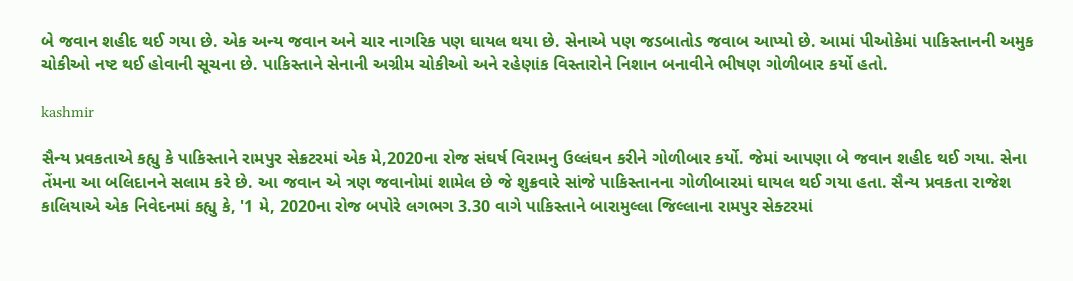બે જવાન શહીદ થઈ ગયા છે. એક અન્ય જવાન અને ચાર નાગરિક પણ ઘાયલ થયા છે. સેનાએ પણ જડબાતોડ જવાબ આપ્યો છે. આમાં પીઓકેમાં પાકિસ્તાનની અમુક ચોકીઓ નષ્ટ થઈ હોવાની સૂચના છે. પાકિસ્તાને સેનાની અગ્રીમ ચોકીઓ અને રહેણાંક વિસ્તારોને નિશાન બનાવીને ભીષણ ગોળીબાર કર્યો હતો.

kashmir

સૈન્ય પ્રવકતાએ કહ્યુ કે પાકિસ્તાને રામપુર સેક્રટરમાં એક મે,2020ના રોજ સંઘર્ષ વિરામનુ ઉલ્લંઘન કરીને ગોળીબાર કર્યો. જેમાં આપણા બે જવાન શહીદ થઈ ગયા. સેના તેંમના આ બલિદાનને સલામ કરે છે. આ જવાન એ ત્રણ જવાનોમાં શામેલ છે જે શુક્રવારે સાંજે પાકિસ્તાનના ગોળીબારમાં ઘાયલ થઈ ગયા હતા. સૈન્ય પ્રવકતા રાજેશ કાલિયાએ એક નિવેદનમાં કહ્યુ કે, '1 મે, 2020ના રોજ બપોરે લગભગ 3.30 વાગે પાકિસ્તાને બારામુલ્લા જિલ્લાના રામપુર સેક્ટરમાં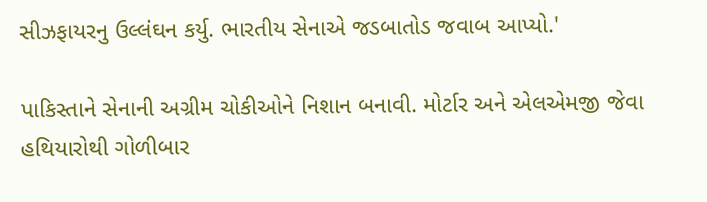સીઝફાયરનુ ઉલ્લંઘન કર્યુ. ભારતીય સેનાએ જડબાતોડ જવાબ આપ્યો.'

પાકિસ્તાને સેનાની અગ્રીમ ચોકીઓને નિશાન બનાવી. મોર્ટાર અને એલએમજી જેવા હથિયારોથી ગોળીબાર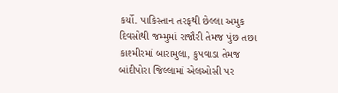કર્યો. પાકિસ્તાન તરફથી છેલ્લા અમુક દિવસોથી જમ્મુમાં રાજૌરી તેમજ પુંછ તછા કાશ્મીરમાં બારામુલા, કુપવાડા તેમજ બાંદીપોરા જિલ્લામાં એલઓસી પર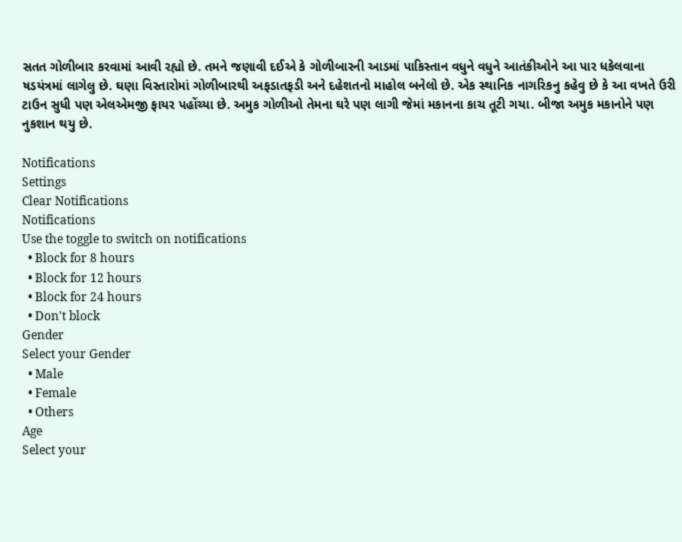સતત ગોળીબાર કરવામાં આવી રહ્યો છે. તમને જણાવી દઈએ કે ગોળીબારની આડમાં પાકિસ્તાન વધુને વધુને આતંકીઓને આ પાર ધકેલવાના ષડયંત્રમાં લાગેલુ છે. ઘણા વિસ્તારોમાં ગોળીબારથી અફડાતફડી અને દહેશતનો માહોલ બનેલો છે. એક સ્થાનિક નાગરિકનુ કહેવુ છે કે આ વખતે ઉરી ટાઉન સુધી પણ એલએમજી ફાયર પહોંચ્યા છે. અમુક ગોળીઓ તેમના ઘરે પણ લાગી જેમાં મકાનના કાચ તૂટી ગયા. બીજા અમુક મકાનોને પણ નુકશાન થયુ છે.

Notifications
Settings
Clear Notifications
Notifications
Use the toggle to switch on notifications
  • Block for 8 hours
  • Block for 12 hours
  • Block for 24 hours
  • Don't block
Gender
Select your Gender
  • Male
  • Female
  • Others
Age
Select your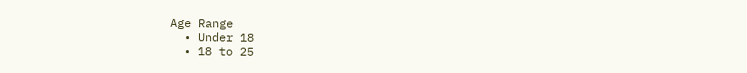Age Range
  • Under 18
  • 18 to 25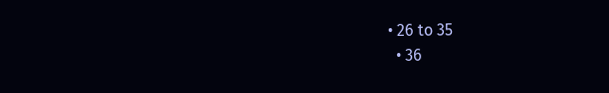• 26 to 35
  • 36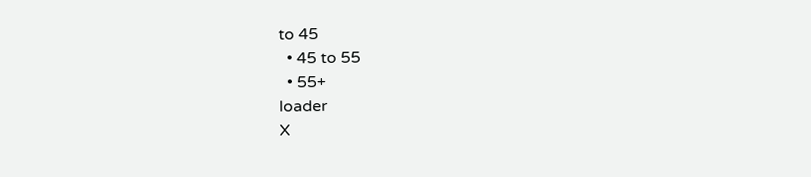to 45
  • 45 to 55
  • 55+
loader
X